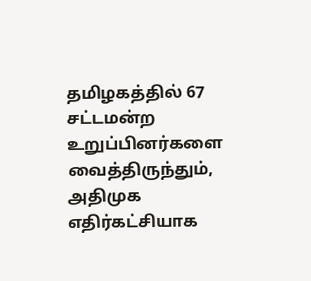தமிழகத்தில் 67 சட்டமன்ற உறுப்பினர்களை வைத்திருந்தும், அதிமுக எதிர்கட்சியாக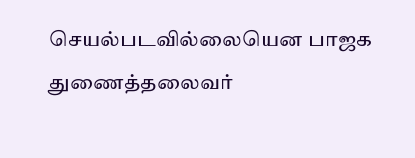செயல்படவில்லையென பாஜக துணைத்தலைவர்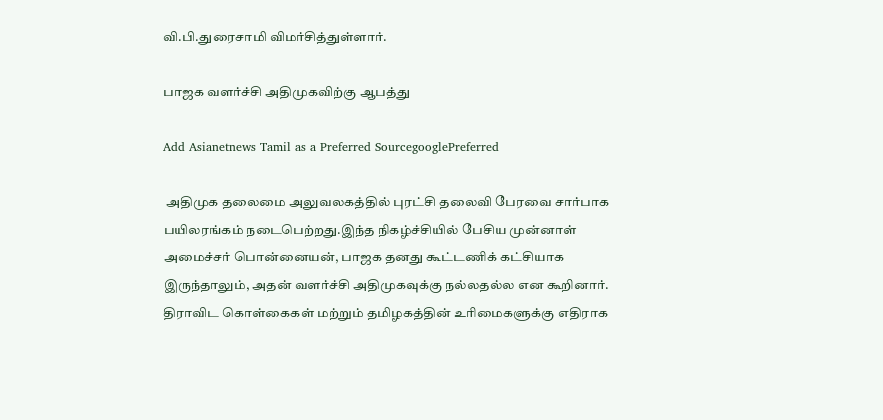வி.பி.துரைசாமி விமர்சித்துள்ளார்.

பாஜக வளர்ச்சி அதிமுகவிற்கு ஆபத்து

Add Asianetnews Tamil as a Preferred SourcegooglePreferred

 அதிமுக தலைமை அலுவலகத்தில் புரட்சி தலைவி பேரவை சார்பாக பயிலரங்கம் நடைபெற்றது.இந்த நிகழ்ச்சியில் பேசிய முன்னாள் அமைச்சர் பொன்னையன், பாஜக தனது கூட்டணிக் கட்சியாக இருந்தாலும், அதன் வளர்ச்சி அதிமுகவுக்கு நல்லதல்ல என கூறினார். திராவிட கொள்கைகள் மற்றும் தமிழகத்தின் உரிமைகளுக்கு எதிராக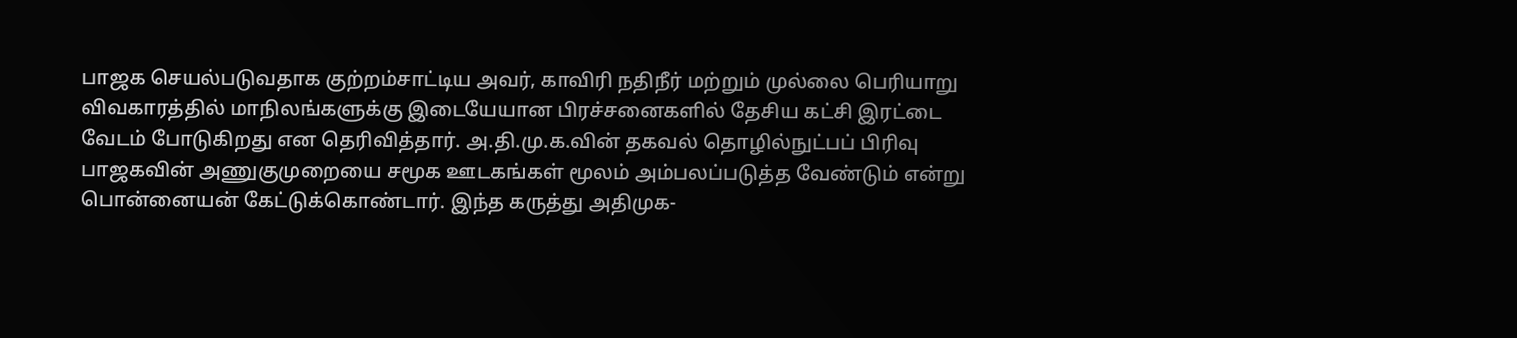பாஜக செயல்படுவதாக குற்றம்சாட்டிய அவர், காவிரி நதிநீர் மற்றும் முல்லை பெரியாறு விவகாரத்தில் மாநிலங்களுக்கு இடையேயான பிரச்சனைகளில் தேசிய கட்சி இரட்டை வேடம் போடுகிறது என தெரிவித்தார். அ.தி.மு.க.வின் தகவல் தொழில்நுட்பப் பிரிவு பாஜகவின் அணுகுமுறையை சமூக ஊடகங்கள் மூலம் அம்பலப்படுத்த வேண்டும் என்று பொன்னையன் கேட்டுக்கொண்டார். இந்த கருத்து அதிமுக-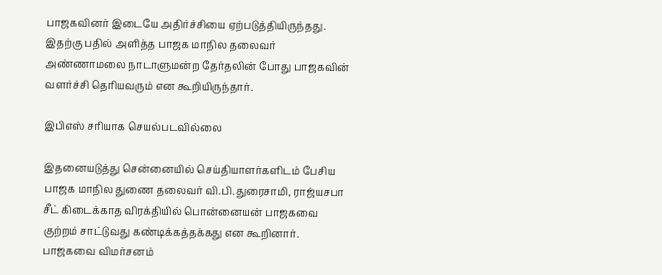பாஜகவினர் இடையே அதிர்ச்சியை ஏற்படுத்தியிருந்தது. இதற்கு பதில் அளித்த பாஜக மாநில தலைவர் அண்ணாமலை நாடாளுமன்ற தேர்தலின் போது பாஜகவின் வளர்ச்சி தெரியவரும் என கூறியிருந்தார்.

இபிஎஸ் சரியாக செயல்படவில்லை

இதனையடுத்து சென்னையில் செய்தியாளர்களிடம் பேசிய பாஜக மாநில துணை தலைவர் வி.பி.துரைசாமி, ராஜ்யசபா சீட் கிடைக்காத விரக்தியில் பொன்னையன் பாஜகவை குற்றம் சாட்டுவது கண்டிக்கத்தக்கது என கூறினார். பாஜகவை விமர்சனம்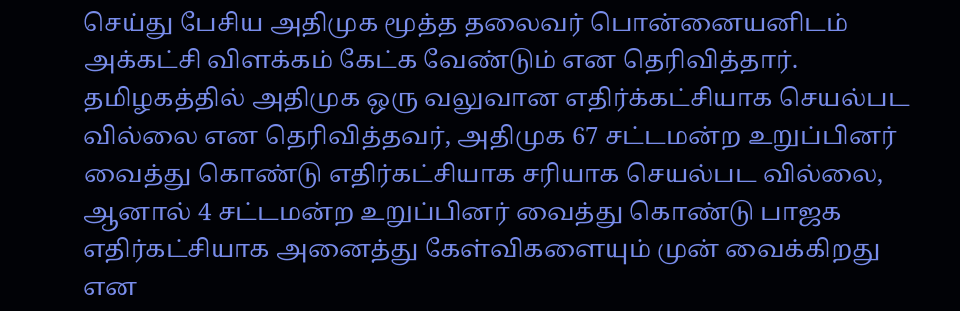செய்து பேசிய அதிமுக மூத்த தலைவர் பொன்னையனிடம் அக்கட்சி விளக்கம் கேட்க வேண்டும் என தெரிவித்தார். தமிழகத்தில் அதிமுக ஒரு வலுவான எதிர்க்கட்சியாக செயல்பட வில்லை என தெரிவித்தவர், அதிமுக 67 சட்டமன்ற உறுப்பினர் வைத்து கொண்டு எதிர்கட்சியாக சரியாக செயல்பட வில்லை, ஆனால் 4 சட்டமன்ற உறுப்பினர் வைத்து கொண்டு பாஜக எதிர்கட்சியாக அனைத்து கேள்விகளையும் முன் வைக்கிறது என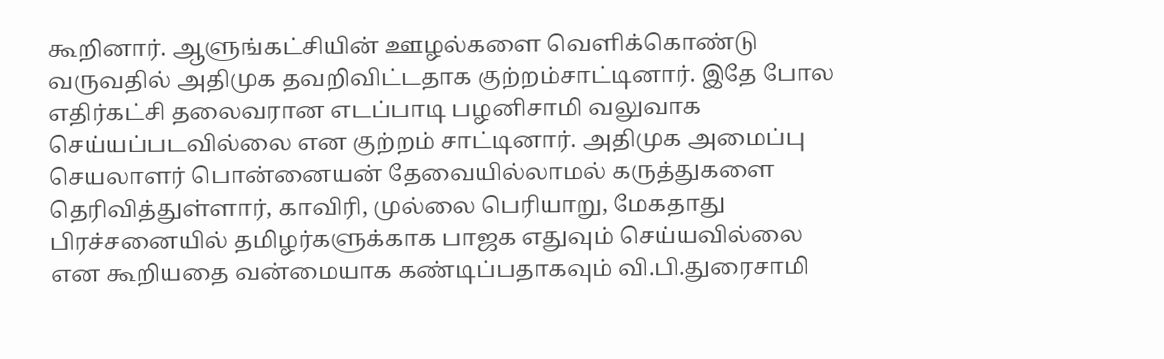கூறினார். ஆளுங்கட்சியின் ஊழல்களை வெளிக்கொண்டு வருவதில் அதிமுக தவறிவிட்டதாக குற்றம்சாட்டினார். இதே போல எதிர்கட்சி தலைவரான எடப்பாடி பழனிசாமி வலுவாக செய்யப்படவில்லை என குற்றம் சாட்டினார். அதிமுக அமைப்பு செயலாளர் பொன்னையன் தேவையில்லாமல் கருத்துகளை தெரிவித்துள்ளார், காவிரி, முல்லை பெரியாறு, மேகதாது பிரச்சனையில் தமிழர்களுக்காக பாஜக எதுவும் செய்யவில்லை என கூறியதை வன்மையாக கண்டிப்பதாகவும் வி.பி.துரைசாமி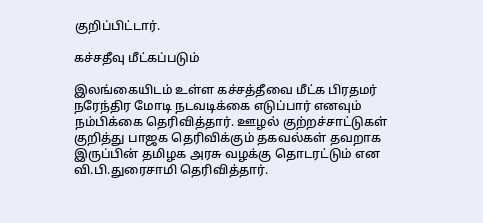குறிப்பிட்டார்.

கச்சதீவு மீட்கப்படும்

இலங்கையிடம் உள்ள கச்சத்தீவை மீட்க பிரதமர் நரேந்திர மோடி நடவடிக்கை எடுப்பார் எனவும் நம்பிக்கை தெரிவித்தார். ஊழல் குற்றச்சாட்டுகள் குறித்து பாஜக தெரிவிக்கும் தகவல்கள் தவறாக இருப்பின் தமிழக அரசு வழக்கு தொடரட்டும் என வி.பி.துரைசாமி தெரிவித்தார்.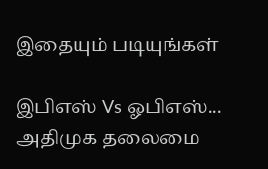இதையும் படியுங்கள்

இபிஎஸ் Vs ஓபிஎஸ்... அதிமுக தலைமை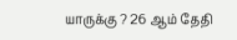யாருக்கு ? 26 ஆம் தேதி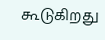கூடுகிறது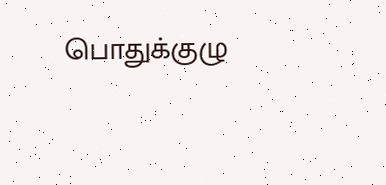பொதுக்குழு